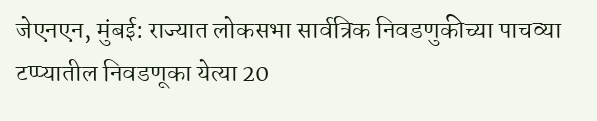जेएनएन, मुंबई: राज्यात लोकसभा सार्वत्रिक निवडणुकीच्या पाचव्या टप्प्यातील निवडणूका येत्या 20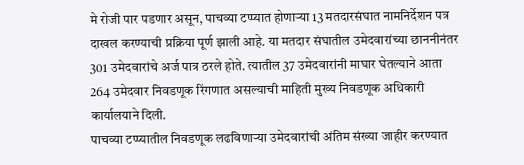मे रोजी पार पडणार असून, पाचव्या टप्प्यात होणाऱ्या 13 मतदारसंघात नामनिर्देशन पत्र दाखल करण्याची प्रक्रिया पूर्ण झाली आहे. या मतदार संघातील उमेदवारांच्या छाननीनंतर 301 उमेदवारांचे अर्ज पात्र ठरले होते. त्यातील 37 उमेदवारांनी माघार घेतल्याने आता 264 उमेदवार निवडणूक रिंगणात असल्याची माहिती मुख्य निवडणूक अधिकारी कार्यालयाने दिली.
पाचव्या टप्प्यातील निवडणूक लढविणाऱ्या उमेदवारांची अंतिम संख्या जाहीर करण्यात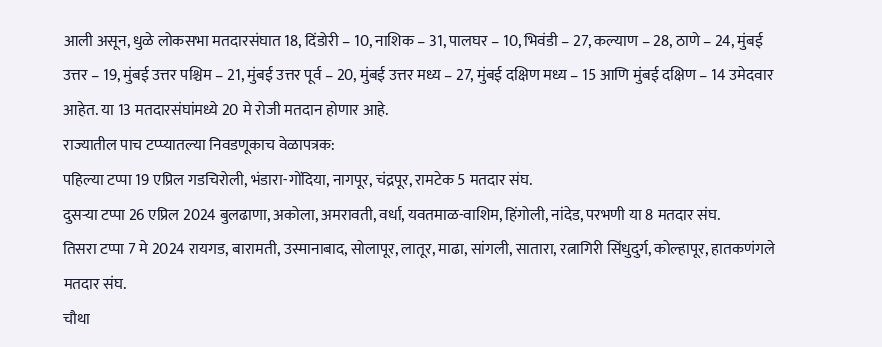आली असून, धुळे लोकसभा मतदारसंघात 18, दिंडोरी – 10, नाशिक – 31, पालघर – 10, भिवंडी – 27, कल्याण – 28, ठाणे – 24, मुंबई उत्तर – 19, मुंबई उत्तर पश्चिम – 21, मुंबई उत्तर पूर्व – 20, मुंबई उत्तर मध्य – 27, मुंबई दक्षिण मध्य – 15 आणि मुंबई दक्षिण – 14 उमेदवार आहेत. या 13 मतदारसंघांमध्ये 20 मे रोजी मतदान होणार आहे.
राज्यातील पाच टप्प्यातल्या निवडणूकाच वेळापत्रक:
पहिल्या टप्पा 19 एप्रिल गडचिरोली, भंडारा-गोंदिया, नागपूर, चंद्रपूर, रामटेक 5 मतदार संघ.
दुसऱ्या टप्पा 26 एप्रिल 2024 बुलढाणा, अकोला, अमरावती, वर्धा, यवतमाळ-वाशिम, हिंगोली, नांदेड, परभणी या 8 मतदार संघ.
तिसरा टप्पा 7 मे 2024 रायगड, बारामती, उस्मानाबाद, सोलापूर, लातूर, माढा, सांगली, सातारा, रत्नागिरी सिंधुदुर्ग, कोल्हापूर, हातकणंगले मतदार संघ.
चौथा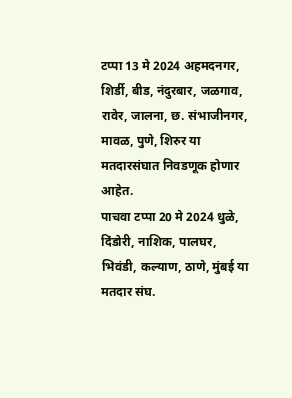टप्पा 13 मे 2024 अहमदनगर, शिर्डी, बीड, नंदुरबार, जळगाव, रावेर, जालना, छ. संभाजीनगर, मावळ, पुणे, शिरुर या मतदारसंघात निवडणूक होणार आहेत.
पाचवा टप्पा 20 मे 2024 धुळे, दिंडोरी, नाशिक, पालघर, भिवंडी, कल्याण, ठाणे, मुंबई या मतदार संघ.